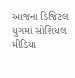આજના ડિજિટલ યુગમાં સોશિયલ મીડિયા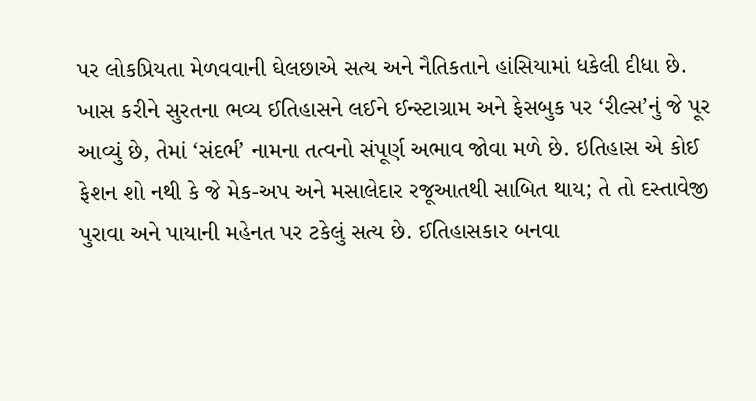પર લોકપ્રિયતા મેળવવાની ઘેલછાએ સત્ય અને નૈતિકતાને હાંસિયામાં ધકેલી દીધા છે. ખાસ કરીને સુરતના ભવ્ય ઈતિહાસને લઈને ઈન્સ્ટાગ્રામ અને ફેસબુક પર ‘રીલ્સ’નું જે પૂર આવ્યું છે, તેમાં ‘સંદર્ભ’ નામના તત્વનો સંપૂર્ણ અભાવ જોવા મળે છે. ઇતિહાસ એ કોઈ ફેશન શો નથી કે જે મેક-અપ અને મસાલેદાર રજૂઆતથી સાબિત થાય; તે તો દસ્તાવેજી પુરાવા અને પાયાની મહેનત પર ટકેલું સત્ય છે. ઈતિહાસકાર બનવા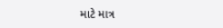માટે માત્ર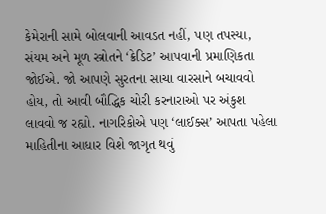કેમેરાની સામે બોલવાની આવડત નહીં, પણ તપસ્યા, સંયમ અને મૂળ સ્ત્રોતને ‘ક્રેડિટ’ આપવાની પ્રમાણિકતા જોઈએ. જો આપણે સુરતના સાચા વારસાને બચાવવો હોય, તો આવી બૌદ્ધિક ચોરી કરનારાઓ પર અંકુશ લાવવો જ રહ્યો. નાગરિકોએ પણ ‘લાઈક્સ’ આપતા પહેલા માહિતીના આધાર વિશે જાગૃત થવું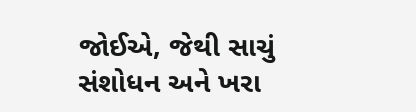જોઈએ, જેથી સાચું સંશોધન અને ખરા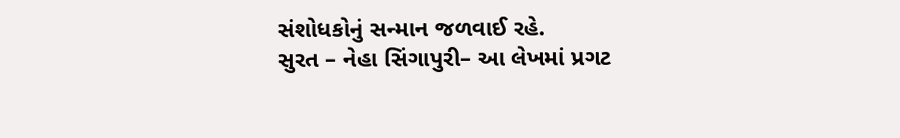સંશોધકોનું સન્માન જળવાઈ રહે.
સુરત – નેહા સિંગાપુરી– આ લેખમાં પ્રગટ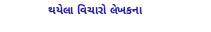થયેલા વિચારો લેખકના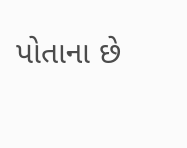પોતાના છે